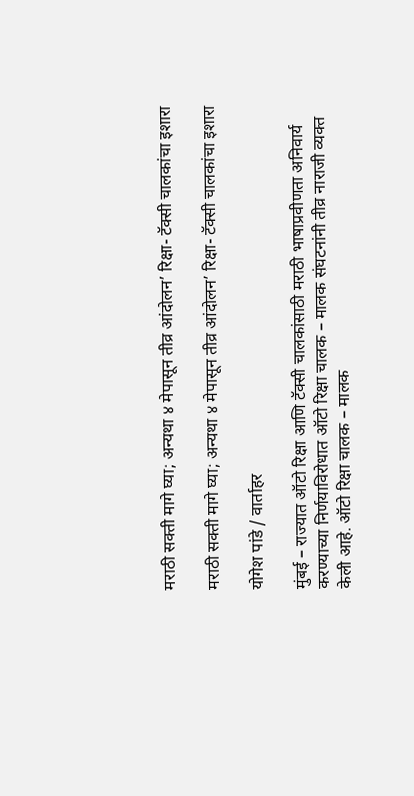मराठी सक्ती मागे घ्या; अन्यथा ४ मेपासून तीव्र आंदोलन’ रिक्षा- टॅक्सी चालकांचा इशारा

मराठी सक्ती मागे घ्या; अन्यथा ४ मेपासून तीव्र आंदोलन’ रिक्षा- टॅक्सी चालकांचा इशारा

योगेश पांडे / वार्ताहर

मुंबई – राज्यात ऑटो रिक्षा आणि टॅक्सी चालकांसाठी मराठी भाषाप्रवीणता अनिवार्य करण्याच्या निर्णयाविरोधात ऑटो रिक्षा चालक – मालक संघटनांनी तीव्र नाराजी व्यक्त केली आहे. ऑटो रिक्षा चालक – मालक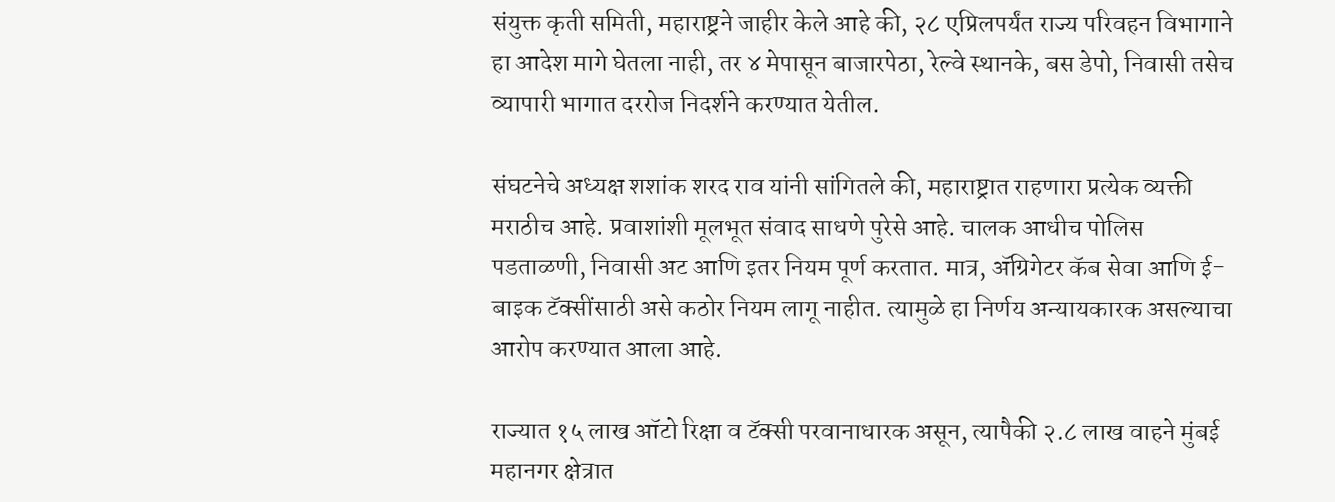संयुक्त कृती समिती, महाराष्ट्रने जाहीर केले आहे की, २८ एप्रिलपर्यंत राज्य परिवहन विभागाने हा आदेश मागे घेतला नाही, तर ४ मेपासून बाजारपेठा, रेल्वे स्थानके, बस डेपो, निवासी तसेच व्यापारी भागात दररोज निदर्शने करण्यात येतील.

संघटनेचे अध्यक्ष शशांक शरद राव यांनी सांगितले की, महाराष्ट्रात राहणारा प्रत्येक व्यक्ती मराठीच आहे. प्रवाशांशी मूलभूत संवाद साधणे पुरेसे आहे. चालक आधीच पोलिस पडताळणी, निवासी अट आणि इतर नियम पूर्ण करतात. मात्र, ॲग्रिगेटर कॅब सेवा आणि ई-बाइक टॅक्सींसाठी असे कठोर नियम लागू नाहीत. त्यामुळे हा निर्णय अन्यायकारक असल्याचा आरोप करण्यात आला आहे.

राज्यात १५ लाख ऑटो रिक्षा व टॅक्सी परवानाधारक असून, त्यापैकी २.८ लाख वाहने मुंबई महानगर क्षेत्रात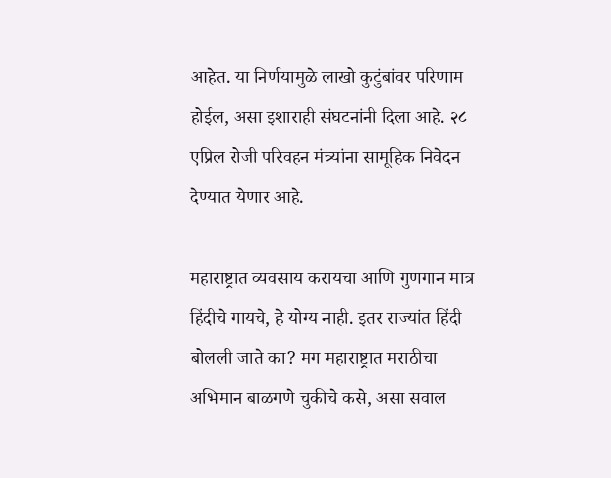आहेत. या निर्णयामुळे लाखो कुटुंबांवर परिणाम होईल, असा इशाराही संघटनांनी दिला आहे. २८ एप्रिल रोजी परिवहन मंत्र्यांना सामूहिक निवेदन देण्यात येणार आहे.

महाराष्ट्रात व्यवसाय करायचा आणि गुणगान मात्र हिंदीचे गायचे, हे योग्य नाही. इतर राज्यांत हिंदी बोलली जाते का? मग महाराष्ट्रात मराठीचा अभिमान बाळगणे चुकीचे कसे, असा सवाल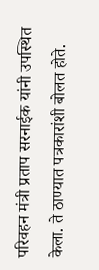परिवहन मंत्री प्रताप सरनाईक यांनी उपस्थित केला. ते ठाण्यात पत्रकारांशी बोलत होते.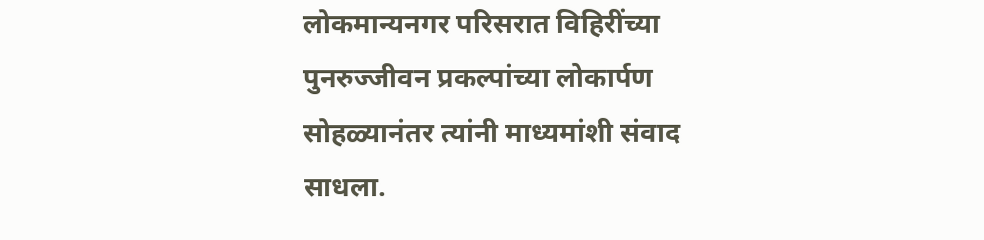लोकमान्यनगर परिसरात विहिरींच्या पुनरुज्जीवन प्रकल्पांच्या लोकार्पण सोहळ्यानंतर त्यांनी माध्यमांशी संवाद साधला.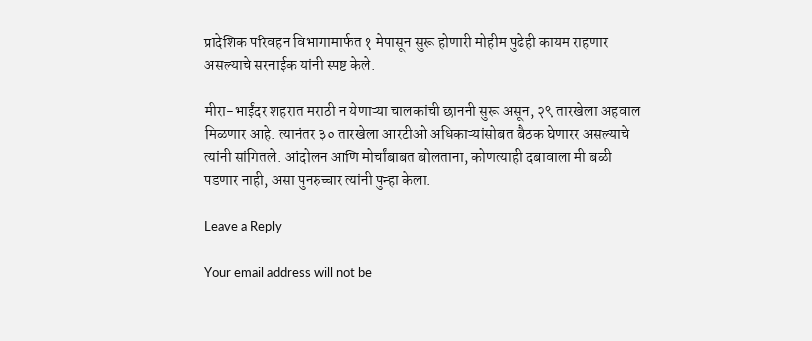प्रादेशिक परिवहन विभागामार्फत १ मेपासून सुरू होणारी मोहीम पुढेही कायम राहणार असल्याचे सरनाईक यांनी स्पष्ट केले.

मीरा-भाईंदर शहरात मराठी न येणाऱ्या चालकांची छाननी सुरू असून, २९ तारखेला अहवाल मिळणार आहे. त्यानंतर ३० तारखेला आरटीओ अधिकाऱ्यांसोबत बैठक घेणारर असल्याचे त्यांनी सांगितले. आंदोलन आणि मोर्चांबाबत बोलताना, कोणत्याही दबावाला मी बळी पडणार नाही, असा पुनरुच्चार त्यांनी पुन्हा केला.

Leave a Reply

Your email address will not be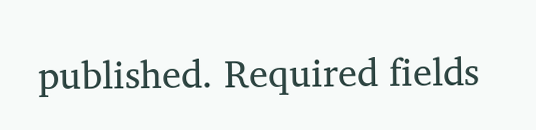published. Required fields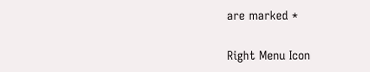are marked *

Right Menu Icon